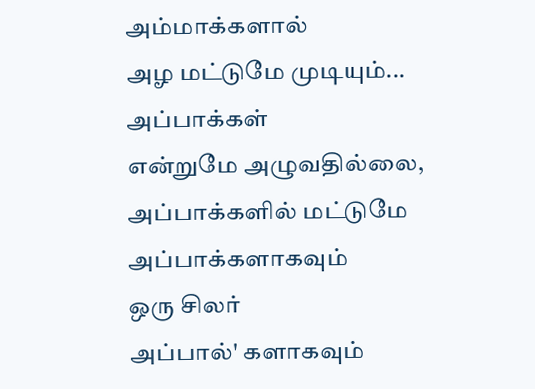அம்மாக்களால்
அழ மட்டுமே முடியும்...
அப்பாக்கள்
என்றுமே அழுவதில்லை,
அப்பாக்களில் மட்டுமே
அப்பாக்களாகவும்
ஒரு சிலர்
அப்பால்' களாகவும்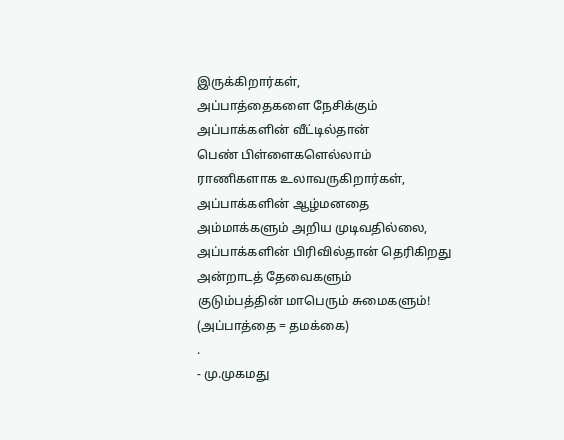இருக்கிறார்கள்,
அப்பாத்தைகளை நேசிக்கும்
அப்பாக்களின் வீட்டில்தான்
பெண் பிள்ளைகளெல்லாம்
ராணிகளாக உலாவருகிறார்கள்,
அப்பாக்களின் ஆழ்மனதை
அம்மாக்களும் அறிய முடிவதில்லை,
அப்பாக்களின் பிரிவில்தான் தெரிகிறது
அன்றாடத் தேவைகளும்
குடும்பத்தின் மாபெரும் சுமைகளும்!
(அப்பாத்தை = தமக்கை)
.
- மு.முகமது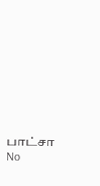பாட்சா
No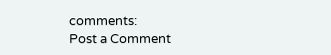comments:
Post a Comment